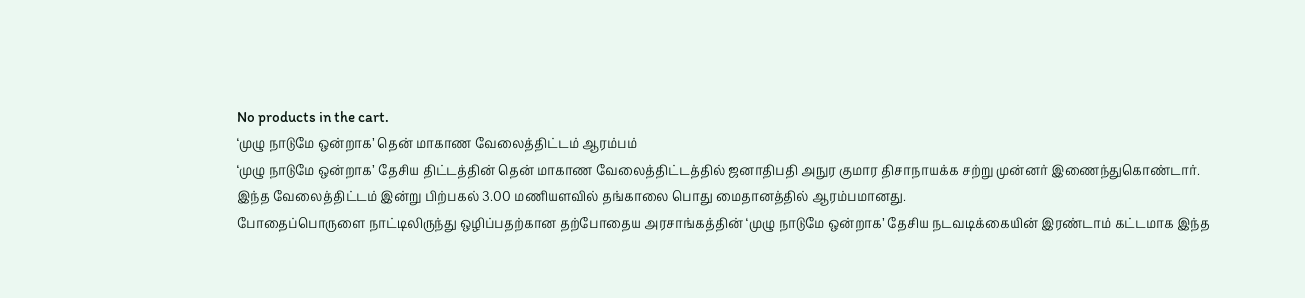No products in the cart.
‘முழு நாடுமே ஒன்றாக’ தென் மாகாண வேலைத்திட்டம் ஆரம்பம்
‘முழு நாடுமே ஒன்றாக’ தேசிய திட்டத்தின் தென் மாகாண வேலைத்திட்டத்தில் ஜனாதிபதி அநுர குமார திசாநாயக்க சற்று முன்னர் இணைந்துகொண்டார்.
இந்த வேலைத்திட்டம் இன்று பிற்பகல் 3.00 மணியளவில் தங்காலை பொது மைதானத்தில் ஆரம்பமானது.
போதைப்பொருளை நாட்டிலிருந்து ஒழிப்பதற்கான தற்போதைய அரசாங்கத்தின் ‘முழு நாடுமே ஒன்றாக’ தேசிய நடவடிக்கையின் இரண்டாம் கட்டமாக இந்த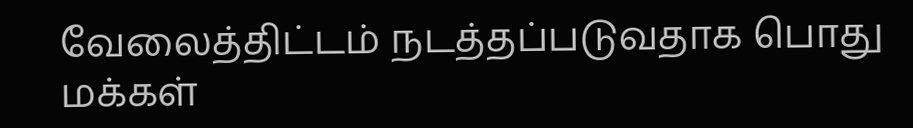வேலைத்திட்டம் நடத்தப்படுவதாக பொது மக்கள்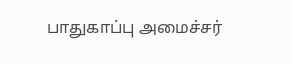பாதுகாப்பு அமைச்சர்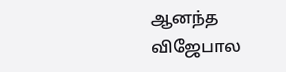ஆனந்த விஜேபால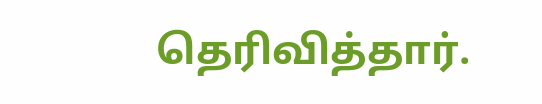தெரிவித்தார்.